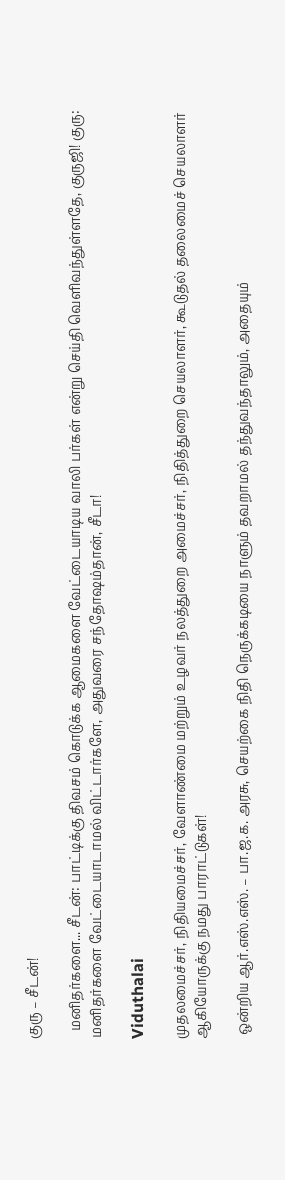குரு – சீடன்!

  மனிதர்களை... சீடன்: பாட்டிக்கு திவசம் கொடுக்க ஆமைகளை வேட்டையாடிய வாலி பர்கள் என்று செய்தி வெளிவந்துள்ளதே, குருஜி! குரு: மனிதர்களை வேட்டையாடாமல் விட்டார்களே, அதுவரை சந்தோஷம்தான், சீடா!

Viduthalai

முதலமைச்சர், நிதியமைச்சர், வேளாண்மை மற்றும் உழவர் நலத்துறை அமைச்சர், நிதித்துறை செயலாளர், கூடுதல் தலைமைச் செயலாளர் ஆகியோருக்கு நமது பாராட்டுகள்!

 ஒன்றிய ஆர்.எஸ்.எஸ். – பா.ஜ.க. அரசு, செயற்கை நிதி நெருக்கடியை நாளும் தவறாமல் தந்துவந்தாலும், அதையும்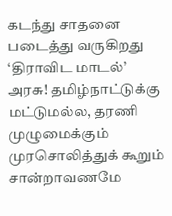கடந்து சாதனை படைத்து வருகிறது ‘திராவிட மாடல்’ அரசு! தமிழ்நாட்டுக்கு மட்டுமல்ல, தரணி முழுமைக்கும் முரசொலித்துக் கூறும் சான்றாவணமே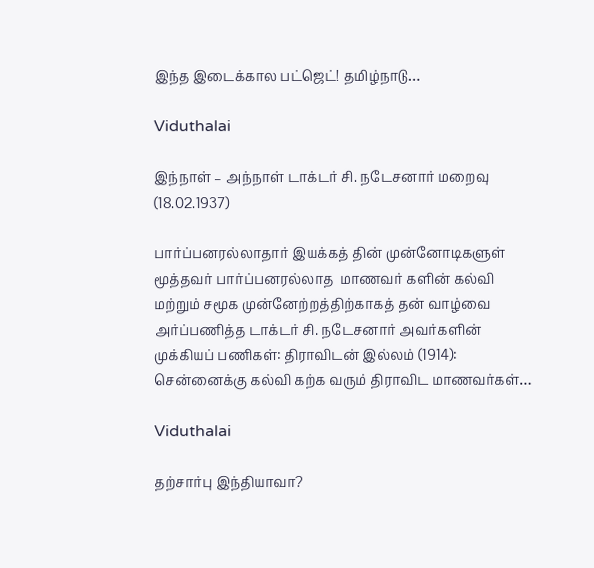இந்த இடைக்கால பட்ஜெட்! தமிழ்நாடு…

Viduthalai

இந்நாள் – அந்நாள் டாக்டர் சி. நடேசனார் மறைவு (18.02.1937)

பார்ப்பனரல்லாதார் இயக்கத் தின் முன்னோடிகளுள் மூத்தவர் பார்ப்பனரல்லாத  மாணவர் களின் கல்வி மற்றும் சமூக முன்னேற்றத்திற்காகத் தன் வாழ்வை அர்ப்பணித்த டாக்டர் சி. நடேசனார் அவர்களின் முக்கியப் பணிகள்: திராவிடன் இல்லம் (1914): சென்னைக்கு கல்வி கற்க வரும் திராவிட மாணவர்கள்…

Viduthalai

தற்சார்பு இந்தியாவா?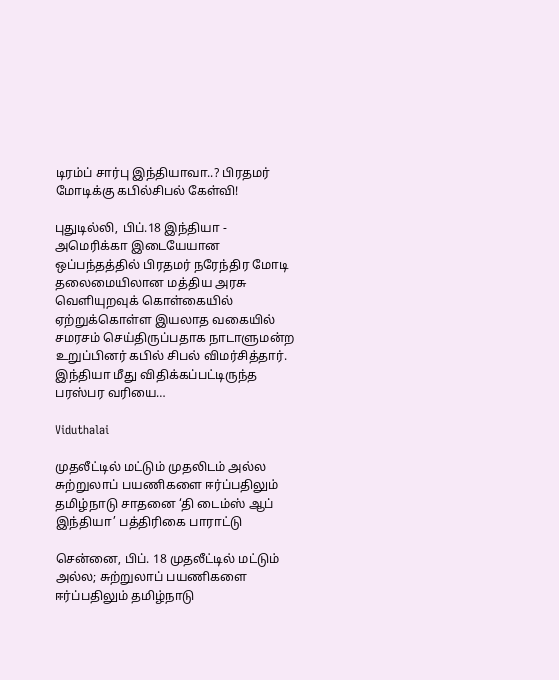டிரம்ப் சார்பு இந்தியாவா..? பிரதமர் மோடிக்கு கபில்சிபல் கேள்வி!

புதுடில்லி, பிப்.18 இந்தியா - அமெரிக்கா இடையேயான ஒப்பந்தத்தில் பிரதமர் நரேந்திர மோடி தலைமையிலான மத்திய அரசு வெளியுறவுக் கொள்கையில் ஏற்றுக்கொள்ள இயலாத வகையில் சமரசம் செய்திருப்பதாக நாடாளுமன்ற உறுப்பினர் கபில் சிபல் விமர்சித்தார். இந்தியா மீது விதிக்கப்பட்டிருந்த பரஸ்பர வரியை…

Viduthalai

முதலீட்டில் மட்டும் முதலிடம் அல்ல சுற்றுலாப் பயணிகளை ஈர்ப்பதிலும் தமிழ்நாடு சாதனை ‘தி டைம்ஸ் ஆப் இந்தியா’ பத்திரிகை பாராட்டு

சென்னை, பிப். 18 முதலீட்டில் மட்டும் அல்ல; சுற்றுலாப் பயணிகளை ஈர்ப்பதிலும் தமிழ்நாடு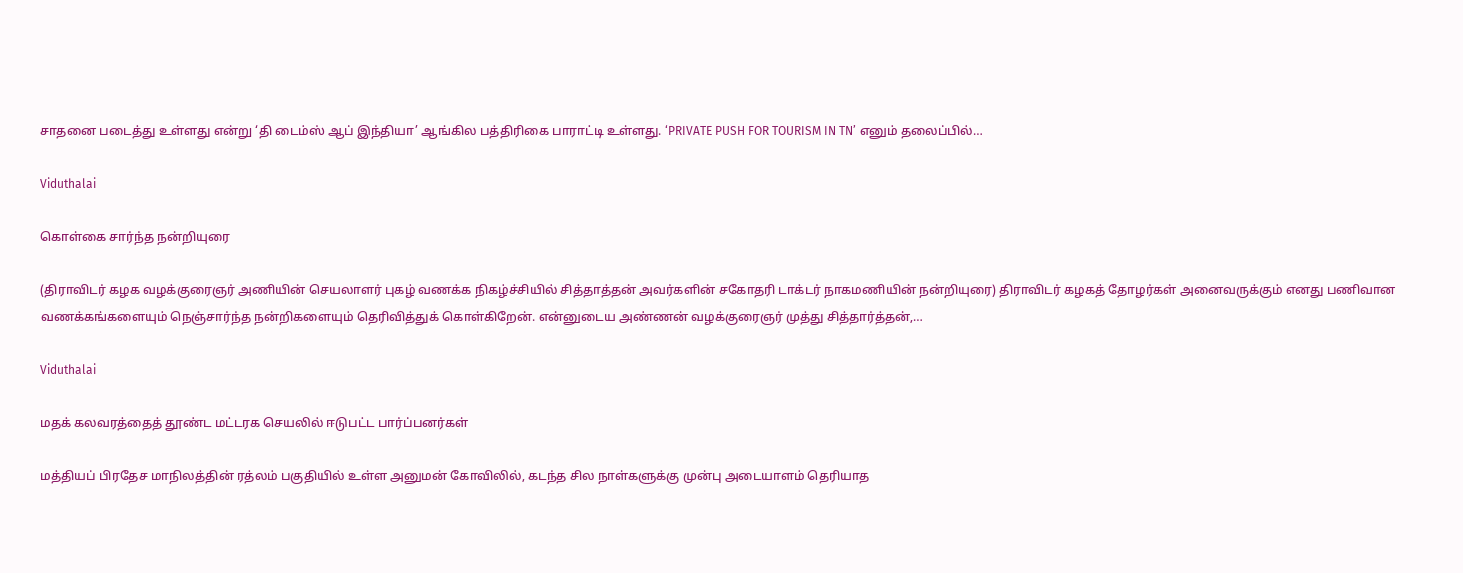சாதனை படைத்து உள்ளது என்று ‘தி டைம்ஸ் ஆப் இந்தியா’ ஆங்கில பத்திரிகை பாராட்டி உள்ளது. ‘PRIVATE PUSH FOR TOURISM IN TN’ எனும் தலைப்பில்…

Viduthalai

கொள்கை சார்ந்த நன்றியுரை

(திராவிடர் கழக வழக்குரைஞர் அணியின் செயலாளர் புகழ் வணக்க நிகழ்ச்சியில் சித்தாத்தன் அவர்களின் சகோதரி டாக்டர் நாகமணியின் நன்றியுரை) திராவிடர் கழகத் தோழர்கள் அனைவருக்கும் எனது பணிவான வணக்கங்களையும் நெஞ்சார்ந்த நன்றிகளையும் தெரிவித்துக் கொள்கிறேன். என்னுடைய அண்ணன் வழக்குரைஞர் முத்து சித்தார்த்தன்,…

Viduthalai

மதக் கலவரத்தைத் தூண்ட மட்டரக செயலில் ஈடுபட்ட பார்ப்பனர்கள்

மத்தியப் பிரதேச மாநிலத்தின் ரத்லம் பகுதியில் உள்ள அனுமன் கோவிலில், கடந்த சில நாள்களுக்கு முன்பு அடையாளம் தெரியாத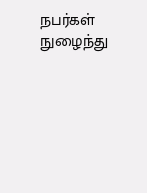நபர்கள் நுழைந்து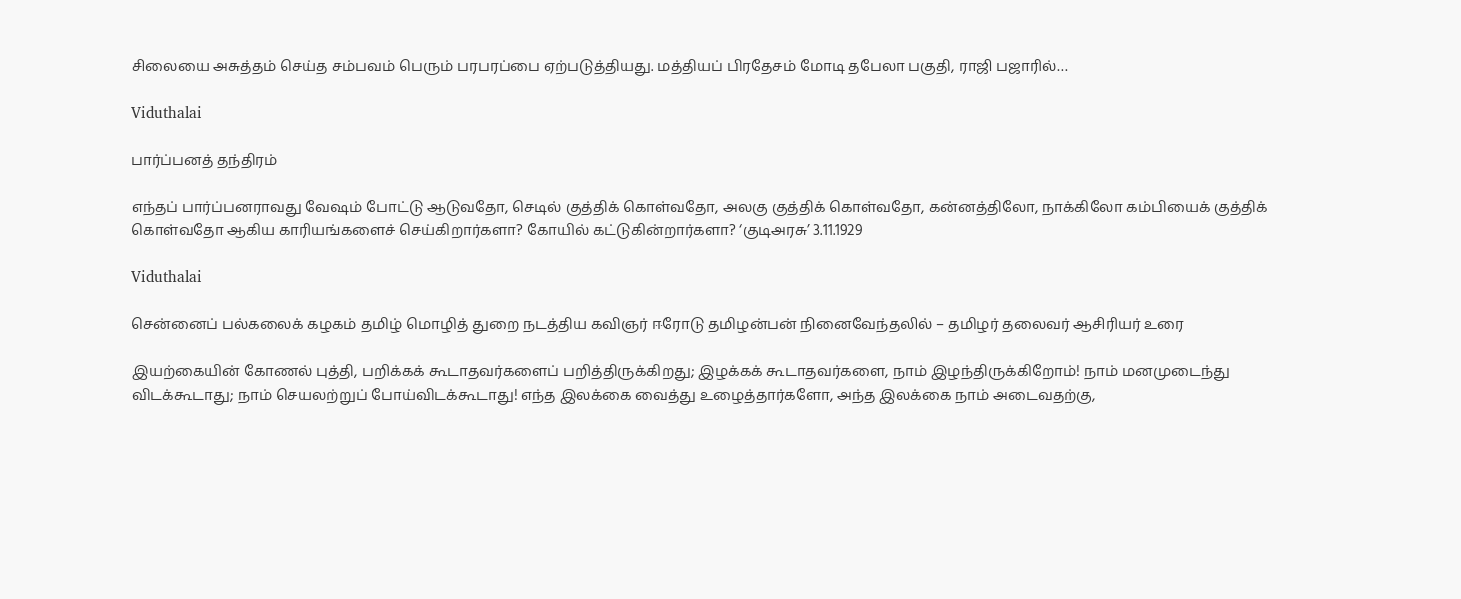சிலையை அசுத்தம் செய்த சம்பவம் பெரும் பரபரப்பை ஏற்படுத்தியது. மத்தியப் பிரதேசம் மோடி தபேலா பகுதி, ராஜி பஜாரில்…

Viduthalai

பார்ப்பனத் தந்திரம்

எந்தப் பார்ப்பனராவது வேஷம் போட்டு ஆடுவதோ, செடில் குத்திக் கொள்வதோ, அலகு குத்திக் கொள்வதோ, கன்னத்திலோ, நாக்கிலோ கம்பியைக் குத்திக் கொள்வதோ ஆகிய காரியங்களைச் செய்கிறார்களா? கோயில் கட்டுகின்றார்களா? ‘குடிஅரசு’ 3.11.1929

Viduthalai

சென்னைப் பல்கலைக் கழகம் தமிழ் மொழித் துறை நடத்திய கவிஞர் ஈரோடு தமிழன்பன் நினைவேந்தலில் – தமிழர் தலைவர் ஆசிரியர் உரை

இயற்கையின் கோணல் புத்தி, பறிக்கக் கூடாதவர்களைப் பறித்திருக்கிறது; இழக்கக் கூடாதவர்களை, நாம் இழந்திருக்கிறோம்! நாம் மனமுடைந்து விடக்கூடாது; நாம் செயலற்றுப் போய்விடக்கூடாது! எந்த இலக்கை வைத்து உழைத்தார்களோ, அந்த இலக்கை நாம் அடைவதற்கு,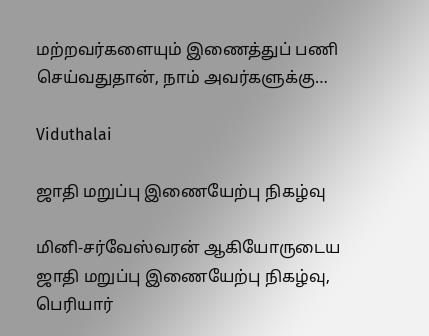மற்றவர்களையும் இணைத்துப் பணி செய்வதுதான், நாம் அவர்களுக்கு…

Viduthalai

ஜாதி மறுப்பு இணையேற்பு நிகழ்வு

மினி-சர்வேஸ்வரன் ஆகியோருடைய ஜாதி மறுப்பு இணையேற்பு நிகழ்வு, பெரியார்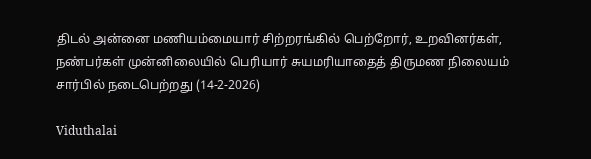திடல் அன்னை மணியம்மையார் சிற்றரங்கில் பெற்றோர், உறவினர்கள், நண்பர்கள் முன்னிலையில் பெரியார் சுயமரியாதைத் திருமண நிலையம் சார்பில் நடைபெற்றது (14-2-2026)

Viduthalai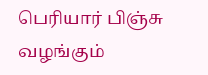பெரியார் பிஞ்சு வழங்கும்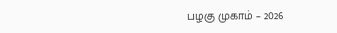பழகு முகாம் – 2026